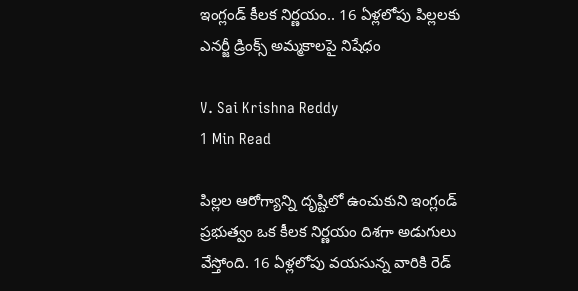ఇంగ్లండ్‌ కీలక నిర్ణయం.. 16 ఏళ్లలోపు పిల్లలకు ఎనర్జీ డ్రింక్స్ అమ్మకాలపై నిషేధం

V. Sai Krishna Reddy
1 Min Read

పిల్లల ఆరోగ్యాన్ని దృష్టిలో ఉంచుకుని ఇంగ్లండ్ ప్రభుత్వం ఒక కీలక నిర్ణయం దిశగా అడుగులు వేస్తోంది. 16 ఏళ్లలోపు వయసున్న వారికి రెడ్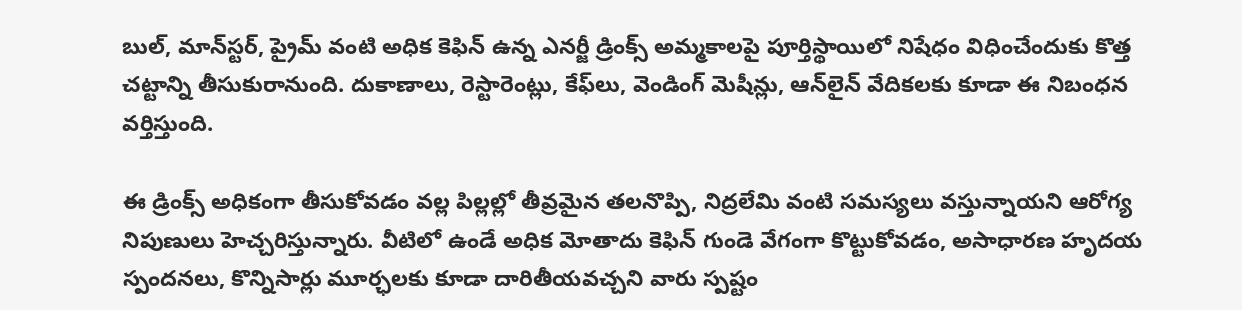బుల్, మాన్‌స్టర్, ప్రైమ్ వంటి అధిక కెఫిన్ ఉన్న ఎనర్జీ డ్రింక్స్ అమ్మకాలపై పూర్తిస్థాయిలో నిషేధం విధించేందుకు కొత్త చట్టాన్ని తీసుకురానుంది. దుకాణాలు, రెస్టారెంట్లు, కేఫ్‌లు, వెండింగ్ మెషీన్లు, ఆన్‌లైన్ వేదికలకు కూడా ఈ నిబంధన వర్తిస్తుంది.

ఈ డ్రింక్స్ అధికంగా తీసుకోవడం వల్ల పిల్లల్లో తీవ్రమైన తలనొప్పి, నిద్రలేమి వంటి సమస్యలు వస్తున్నాయని ఆరోగ్య నిపుణులు హెచ్చరిస్తున్నారు. వీటిలో ఉండే అధిక మోతాదు కెఫిన్ గుండె వేగంగా కొట్టుకోవడం, అసాధారణ హృదయ స్పందనలు, కొన్నిసార్లు మూర్ఛలకు కూడా దారితీయవచ్చని వారు స్పష్టం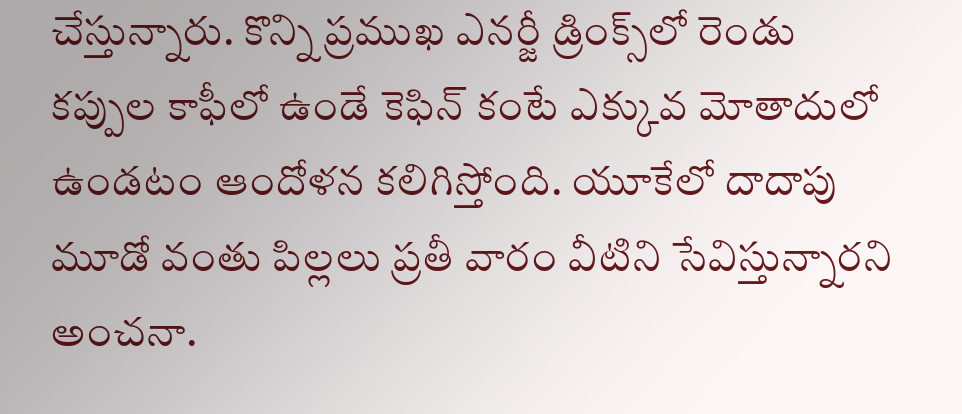చేస్తున్నారు. కొన్ని ప్రముఖ ఎనర్జీ డ్రింక్స్‌లో రెండు కప్పుల కాఫీలో ఉండే కెఫిన్ కంటే ఎక్కువ మోతాదులో ఉండటం ఆందోళన కలిగిస్తోంది. యూకేలో దాదాపు మూడో వంతు పిల్లలు ప్రతీ వారం వీటిని సేవిస్తున్నారని అంచనా.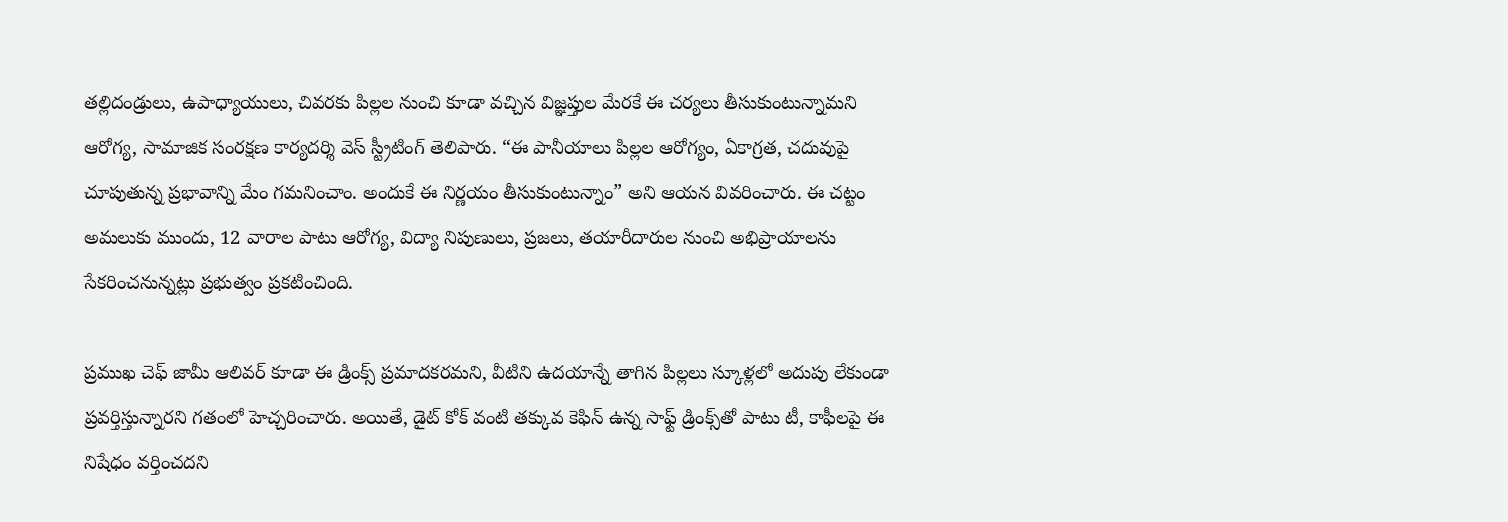తల్లిదండ్రులు, ఉపాధ్యాయులు, చివరకు పిల్లల నుంచి కూడా వచ్చిన విజ్ఞప్తుల మేరకే ఈ చర్యలు తీసుకుంటున్నామని ఆరోగ్య, సామాజిక సంరక్షణ కార్యదర్శి వెస్ స్ట్రీటింగ్ తెలిపారు. “ఈ పానీయాలు పిల్లల ఆరోగ్యం, ఏకాగ్రత, చదువుపై చూపుతున్న ప్రభావాన్ని మేం గమనించాం. అందుకే ఈ నిర్ణయం తీసుకుంటున్నాం” అని ఆయన వివరించారు. ఈ చట్టం అమలుకు ముందు, 12 వారాల పాటు ఆరోగ్య, విద్యా నిపుణులు, ప్రజలు, తయారీదారుల నుంచి అభిప్రాయాలను సేకరించనున్నట్లు ప్రభుత్వం ప్రకటించింది.

ప్రముఖ చెఫ్ జామీ ఆలివర్ కూడా ఈ డ్రింక్స్ ప్రమాదకరమని, వీటిని ఉదయాన్నే తాగిన పిల్లలు స్కూళ్లలో అదుపు లేకుండా ప్రవర్తిస్తున్నారని గతంలో హెచ్చరించారు. అయితే, డైట్ కోక్ వంటి తక్కువ కెఫిన్ ఉన్న సాఫ్ట్ డ్రింక్స్‌తో పాటు టీ, కాఫీలపై ఈ నిషేధం వర్తించదని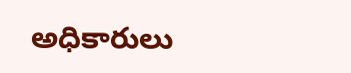అధికారులు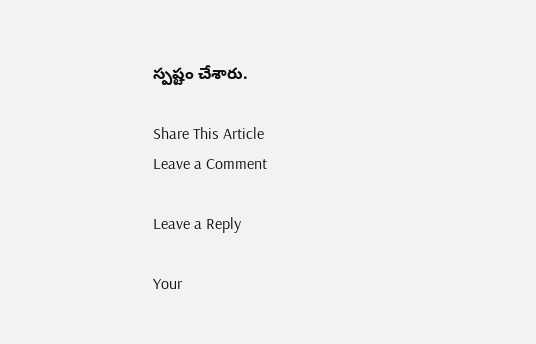స్పష్టం చేశారు.

Share This Article
Leave a Comment

Leave a Reply

Your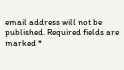email address will not be published. Required fields are marked *